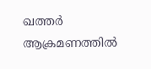ഖത്തര്‍ ആക്രമണത്തില്‍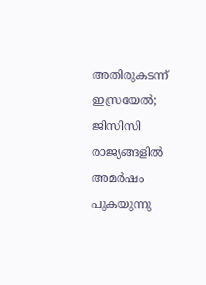അതിരുകടന്ന് ഇസ്രയേല്‍; ജിസിസി രാജ്യങ്ങളില്‍ അമര്‍ഷം പുകയുന്നു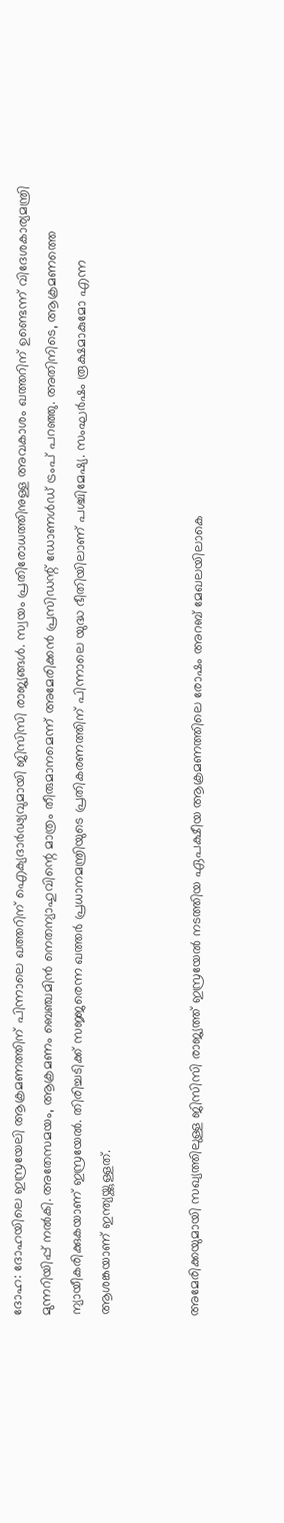ദോഹ: ദോഹയിലെ ഇസ്രയേലി ആക്രമണത്തിന് പിന്നാലെ ഖത്തറിന് ഐക്യദാര്‍ഢ്യവുമായി ജിസിസി രാജ്യങ്ങള്‍. സ്വയം പ്രതിരോധത്തിനുള്ള അവകാശം ഖത്തറിന് ഉണ്ടെന്ന് വിദേശകാര്യമന്ത്രി മുന്നറിയിപ്പ് നല്‍കി. അതേസമയം, ആക്രമണം ബെഞ്ചമിന്‍ നെതന്യാഹുവിന്റെ മാത്രം തീരുമാനമെന്ന് അമേരിക്കന്‍ പ്രസിഡന്റ് ഡോണള്‍ഡ് ട്രംപ് പറഞ്ഞു. അതിനിടെ, ആക്രമണത്തെ ന്യായീകരിക്കുകയാണ് ഇസ്രയേല്‍. തിരിച്ചടിക്ക് സജ്ജരെന്ന ഖത്തര്‍ പ്രധാനമന്ത്രിയുടെ പ്രതികരണത്തിന് പിന്നാലെ യുദ്ധ ഭീതിയിലാണ് പശ്ചിമേഷ്യ. സംഘര്‍ഷം രൂക്ഷമാകുമോ എന്ന ആശങ്കയാണ് ഇന്ത്യയ്ക്കുള്ളത്.


അമേരിക്കയുമായി സഖ്യത്തിലുള്ള ജിസിസി രാജ്യത്ത് ഇസ്രയേല്‍ നടത്തിയ ഏപക്ഷീയ ആക്രമണത്തിലെ രോഷം അറബ് മേഖലയിലാകെ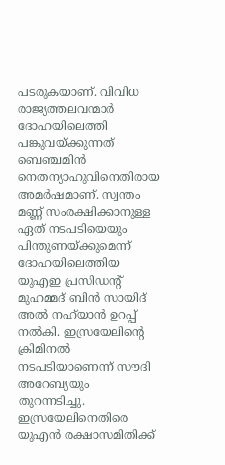പടരുകയാണ്. വിവിധ രാജ്യത്തലവന്മാര്‍ ദോഹയിലെത്തി പങ്കുവയ്ക്കുന്നത് ബെഞ്ചമിന്‍ നെതന്യാഹുവിനെതിരായ അമര്‍ഷമാണ്. സ്വന്തം മണ്ണ് സംരക്ഷിക്കാനുള്ള ഏത് നടപടിയെയും പിന്തുണയ്ക്കുമെന്ന് ദോഹയിലെത്തിയ യുഎഇ പ്രസിഡന്റ് മുഹമ്മദ് ബിന്‍ സായിദ് അല്‍ നഹ്‌യാന്‍ ഉറപ്പ് നല്‍കി. ഇസ്രയേലിന്റെ ക്രിമിനല്‍ നടപടിയാണെന്ന് സൗദി അറേബ്യയും തുറന്നടിച്ചു. ഇസ്രയേലിനെതിരെ യുഎന്‍ രക്ഷാസമിതിക്ക്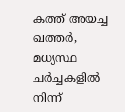കത്ത് അയച്ച ഖത്തര്‍, മധ്യസ്ഥ ചര്‍ച്ചകളില്‍ നിന്ന്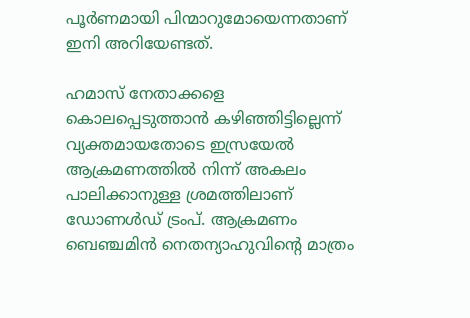പൂര്‍ണമായി പിന്മാറുമോയെന്നതാണ് ഇനി അറിയേണ്ടത്.

ഹമാസ് നേതാക്കളെ കൊലപ്പെടുത്താന്‍ കഴിഞ്ഞിട്ടില്ലെന്ന് വ്യക്തമായതോടെ ഇസ്രയേല്‍ ആക്രമണത്തില്‍ നിന്ന് അകലം പാലിക്കാനുള്ള ശ്രമത്തിലാണ് ഡോണള്‍ഡ് ട്രംപ്. ആക്രമണം ബെഞ്ചമിന്‍ നെതന്യാഹുവിന്റെ മാത്രം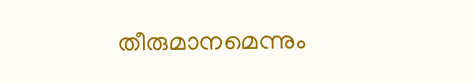തീരുമാനമെന്നും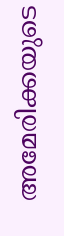അമേരിക്കയുടെ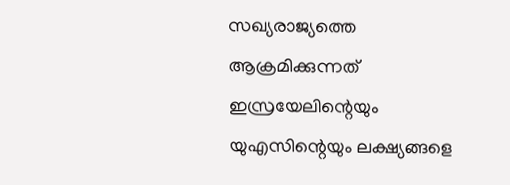സഖ്യരാജ്യത്തെ ആക്രമിക്കുന്നത് ഇസ്രയേലിന്റെയും യുഎസിന്റെയും ലക്ഷ്യങ്ങളെ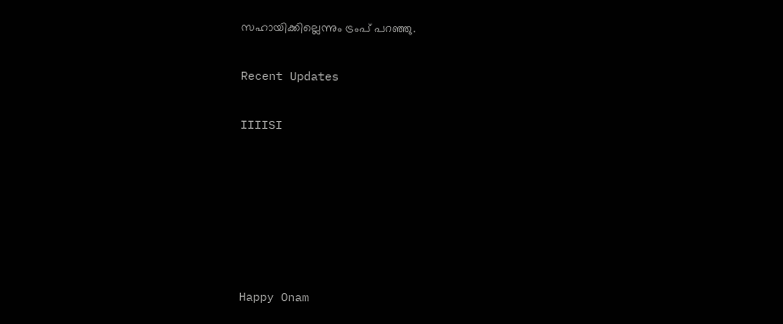സഹായിക്കില്ലെന്നും ട്രംപ് പറഞ്ഞു.

Recent Updates

IIIISI






Happy Onam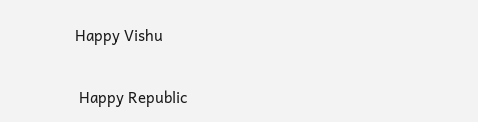Happy Vishu

 Happy Republic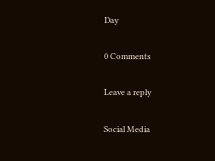Day

0 Comments

Leave a reply

Social Media